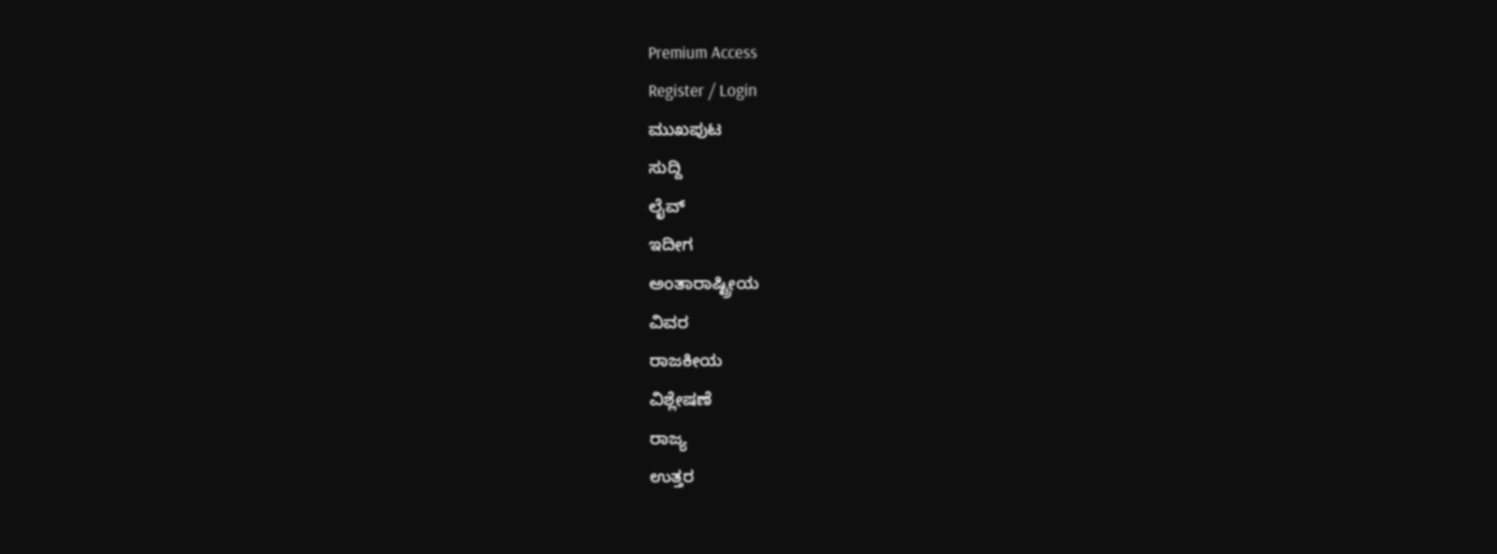Premium Access
Register / Login
ಮುಖಪುಟ
ಸುದ್ದಿ
ಲೈವ್
ಇದೀಗ
ಅಂತಾರಾಷ್ಟ್ರೀಯ
ವಿವರ
ರಾಜಕೀಯ
ವಿಶ್ಲೇಷಣೆ
ರಾಜ್ಯ
ಉತ್ತರ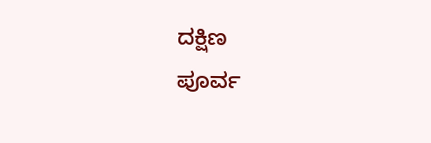ದಕ್ಷಿಣ
ಪೂರ್ವ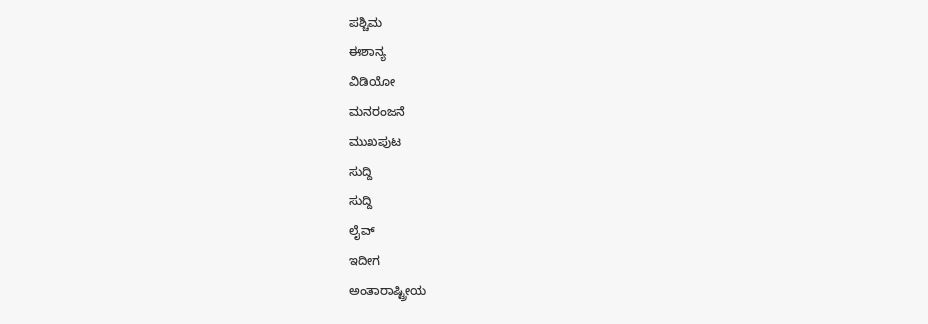ಪಶ್ಚಿಮ
ಈಶಾನ್ಯ
ವಿಡಿಯೋ
ಮನರಂಜನೆ
ಮುಖಪುಟ
ಸುದ್ದಿ
ಸುದ್ದಿ
ಲೈವ್
ಇದೀಗ
ಅಂತಾರಾಷ್ಟ್ರೀಯ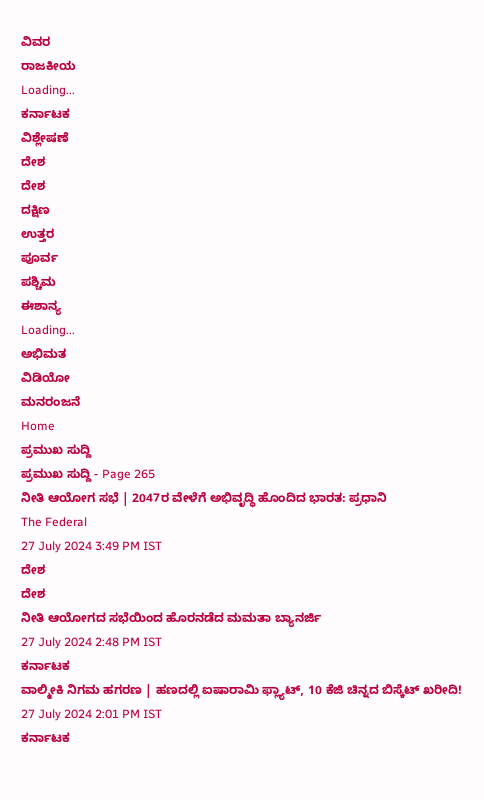ವಿವರ
ರಾಜಕೀಯ
Loading...
ಕರ್ನಾಟಕ
ವಿಶ್ಲೇಷಣೆ
ದೇಶ
ದೇಶ
ದಕ್ಷಿಣ
ಉತ್ತರ
ಪೂರ್ವ
ಪಶ್ಚಿಮ
ಈಶಾನ್ಯ
Loading...
ಅಭಿಮತ
ವಿಡಿಯೋ
ಮನರಂಜನೆ
Home
ಪ್ರಮುಖ ಸುದ್ದಿ
ಪ್ರಮುಖ ಸುದ್ದಿ - Page 265
ನೀತಿ ಆಯೋಗ ಸಭೆ | 2047ರ ವೇಳೆಗೆ ಅಭಿವೃದ್ಧಿ ಹೊಂದಿದ ಭಾರತ: ಪ್ರಧಾನಿ
The Federal
27 July 2024 3:49 PM IST
ದೇಶ
ದೇಶ
ನೀತಿ ಆಯೋಗದ ಸಭೆಯಿಂದ ಹೊರನಡೆದ ಮಮತಾ ಬ್ಯಾನರ್ಜಿ
27 July 2024 2:48 PM IST
ಕರ್ನಾಟಕ
ವಾಲ್ಮೀಕಿ ನಿಗಮ ಹಗರಣ | ಹಣದಲ್ಲಿ ಐಷಾರಾಮಿ ಫ್ಲ್ಯಾಟ್, 10 ಕೆಜಿ ಚಿನ್ನದ ಬಿಸ್ಕೆಟ್ ಖರೀದಿ!
27 July 2024 2:01 PM IST
ಕರ್ನಾಟಕ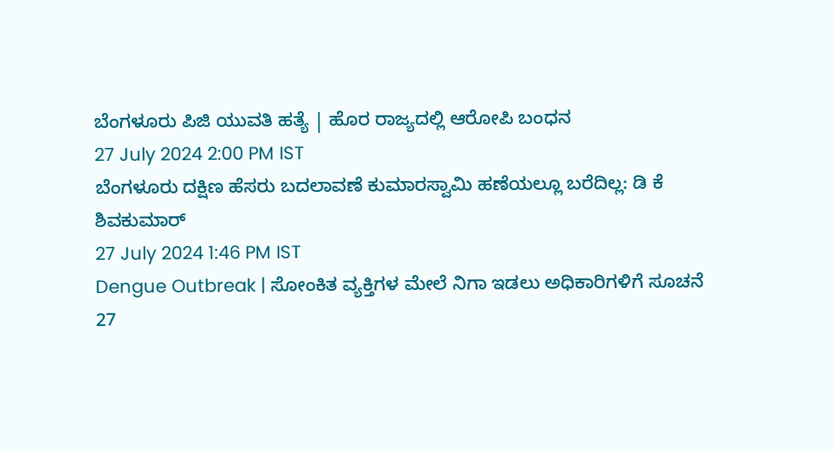ಬೆಂಗಳೂರು ಪಿಜಿ ಯುವತಿ ಹತ್ಯೆ | ಹೊರ ರಾಜ್ಯದಲ್ಲಿ ಆರೋಪಿ ಬಂಧನ
27 July 2024 2:00 PM IST
ಬೆಂಗಳೂರು ದಕ್ಷಿಣ ಹೆಸರು ಬದಲಾವಣೆ ಕುಮಾರಸ್ವಾಮಿ ಹಣೆಯಲ್ಲೂ ಬರೆದಿಲ್ಲ: ಡಿ ಕೆ ಶಿವಕುಮಾರ್
27 July 2024 1:46 PM IST
Dengue Outbreak | ಸೋಂಕಿತ ವ್ಯಕ್ತಿಗಳ ಮೇಲೆ ನಿಗಾ ಇಡಲು ಅಧಿಕಾರಿಗಳಿಗೆ ಸೂಚನೆ
27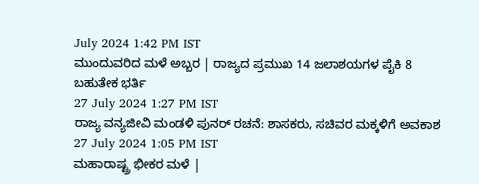July 2024 1:42 PM IST
ಮುಂದುವರಿದ ಮಳೆ ಅಬ್ಬರ | ರಾಜ್ಯದ ಪ್ರಮುಖ 14 ಜಲಾಶಯಗಳ ಪೈಕಿ 8 ಬಹುತೇಕ ಭರ್ತಿ
27 July 2024 1:27 PM IST
ರಾಜ್ಯ ವನ್ಯಜೀವಿ ಮಂಡಳಿ ಪುನರ್ ರಚನೆ: ಶಾಸಕರು, ಸಚಿವರ ಮಕ್ಕಳಿಗೆ ಅವಕಾಶ
27 July 2024 1:05 PM IST
ಮಹಾರಾಷ್ಟ್ರ ಭೀಕರ ಮಳೆ |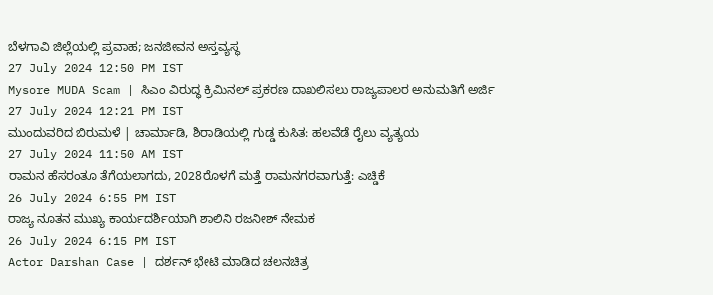ಬೆಳಗಾವಿ ಜಿಲ್ಲೆಯಲ್ಲಿ ಪ್ರವಾಹ; ಜನಜೀವನ ಅಸ್ತವ್ಯಸ್ಥ
27 July 2024 12:50 PM IST
Mysore MUDA Scam | ಸಿಎಂ ವಿರುದ್ಧ ಕ್ರಿಮಿನಲ್ ಪ್ರಕರಣ ದಾಖಲಿಸಲು ರಾಜ್ಯಪಾಲರ ಅನುಮತಿಗೆ ಅರ್ಜಿ
27 July 2024 12:21 PM IST
ಮುಂದುವರಿದ ಬಿರುಮಳೆ | ಚಾರ್ಮಾಡಿ, ಶಿರಾಡಿಯಲ್ಲಿ ಗುಡ್ಡ ಕುಸಿತ: ಹಲವೆಡೆ ರೈಲು ವ್ಯತ್ಯಯ
27 July 2024 11:50 AM IST
ರಾಮನ ಹೆಸರಂತೂ ತೆಗೆಯಲಾಗದು, 2028ರೊಳಗೆ ಮತ್ತೆ ರಾಮನಗರವಾಗುತ್ತೆ: ಎಚ್ಡಿಕೆ
26 July 2024 6:55 PM IST
ರಾಜ್ಯ ನೂತನ ಮುಖ್ಯ ಕಾರ್ಯದರ್ಶಿಯಾಗಿ ಶಾಲಿನಿ ರಜನೀಶ್ ನೇಮಕ
26 July 2024 6:15 PM IST
Actor Darshan Case | ದರ್ಶನ್ ಭೇಟಿ ಮಾಡಿದ ಚಲನಚಿತ್ರ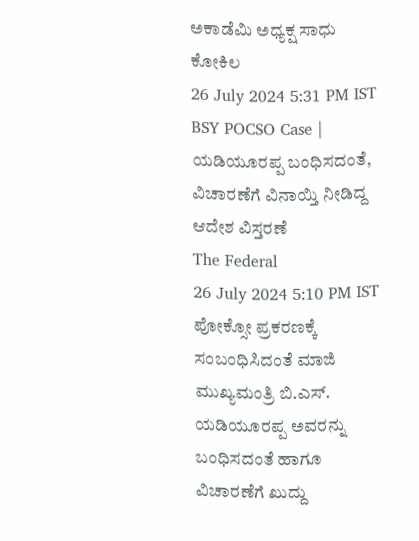ಅಕಾಡೆಮಿ ಅಧ್ಯಕ್ಷ ಸಾಧು ಕೋಕಿಲ
26 July 2024 5:31 PM IST
BSY POCSO Case | ಯಡಿಯೂರಪ್ಪ ಬಂಧಿಸದಂತೆ, ವಿಚಾರಣೆಗೆ ವಿನಾಯ್ತಿ ನೀಡಿದ್ದ ಆದೇಶ ವಿಸ್ತರಣೆ
The Federal
26 July 2024 5:10 PM IST
ಪೋಕ್ಸೋ ಪ್ರಕರಣಕ್ಕೆ ಸಂಬಂಧಿಸಿದಂತೆ ಮಾಜಿ ಮುಖ್ಯಮಂತ್ರಿ ಬಿ.ಎಸ್. ಯಡಿಯೂರಪ್ಪ ಅವರನ್ನು ಬಂಧಿಸದಂತೆ ಹಾಗೂ ವಿಚಾರಣೆಗೆ ಖುದ್ದು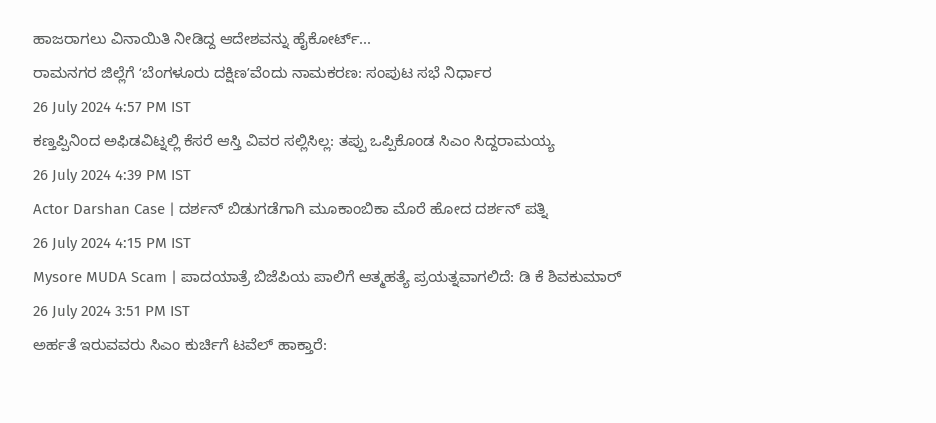ಹಾಜರಾಗಲು ವಿನಾಯಿತಿ ನೀಡಿದ್ದ ಆದೇಶವನ್ನು ಹೈಕೋರ್ಟ್...
ರಾಮನಗರ ಜಿಲ್ಲೆಗೆ ʻಬೆಂಗಳೂರು ದಕ್ಷಿಣʼವೆಂದು ನಾಮಕರಣ: ಸಂಪುಟ ಸಭೆ ನಿರ್ಧಾರ
26 July 2024 4:57 PM IST
ಕಣ್ತಪ್ಪಿನಿಂದ ಅಫಿಡವಿಟ್ನಲ್ಲಿ ಕೆಸರೆ ಆಸ್ತಿ ವಿವರ ಸಲ್ಲಿಸಿಲ್ಲ: ತಪ್ಪು ಒಪ್ಪಿಕೊಂಡ ಸಿಎಂ ಸಿದ್ದರಾಮಯ್ಯ
26 July 2024 4:39 PM IST
Actor Darshan Case | ದರ್ಶನ್ ಬಿಡುಗಡೆಗಾಗಿ ಮೂಕಾಂಬಿಕಾ ಮೊರೆ ಹೋದ ದರ್ಶನ್ ಪತ್ನಿ
26 July 2024 4:15 PM IST
Mysore MUDA Scam | ಪಾದಯಾತ್ರೆ ಬಿಜೆಪಿಯ ಪಾಲಿಗೆ ಆತ್ಮಹತ್ಯೆ ಪ್ರಯತ್ನವಾಗಲಿದೆ: ಡಿ ಕೆ ಶಿವಕುಮಾರ್
26 July 2024 3:51 PM IST
ಅರ್ಹತೆ ಇರುವವರು ಸಿಎಂ ಕುರ್ಚಿಗೆ ಟವೆಲ್ ಹಾಕ್ತಾರೆ: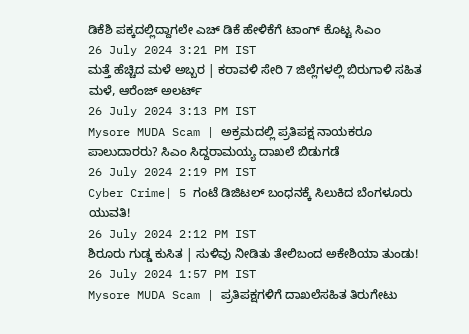ಡಿಕೆಶಿ ಪಕ್ಕದಲ್ಲಿದ್ದಾಗಲೇ ಎಚ್ ಡಿಕೆ ಹೇಳಿಕೆಗೆ ಟಾಂಗ್ ಕೊಟ್ಟ ಸಿಎಂ
26 July 2024 3:21 PM IST
ಮತ್ತೆ ಹೆಚ್ಚಿದ ಮಳೆ ಅಬ್ಬರ | ಕರಾವಳಿ ಸೇರಿ 7 ಜಿಲ್ಲೆಗಳಲ್ಲಿ ಬಿರುಗಾಳಿ ಸಹಿತ ಮಳೆ, ಆರೆಂಜ್ ಅಲರ್ಟ್
26 July 2024 3:13 PM IST
Mysore MUDA Scam | ಅಕ್ರಮದಲ್ಲಿ ಪ್ರತಿಪಕ್ಷ ನಾಯಕರೂ ಪಾಲುದಾರರು? ಸಿಎಂ ಸಿದ್ದರಾಮಯ್ಯ ದಾಖಲೆ ಬಿಡುಗಡೆ
26 July 2024 2:19 PM IST
Cyber Crime| 5 ಗಂಟೆ ಡಿಜಿಟಲ್ ಬಂಧನಕ್ಕೆ ಸಿಲುಕಿದ ಬೆಂಗಳೂರು ಯುವತಿ!
26 July 2024 2:12 PM IST
ಶಿರೂರು ಗುಡ್ಡ ಕುಸಿತ | ಸುಳಿವು ನೀಡಿತು ತೇಲಿಬಂದ ಅಕೇಶಿಯಾ ತುಂಡು!
26 July 2024 1:57 PM IST
Mysore MUDA Scam | ಪ್ರತಿಪಕ್ಷಗಳಿಗೆ ದಾಖಲೆಸಹಿತ ತಿರುಗೇಟು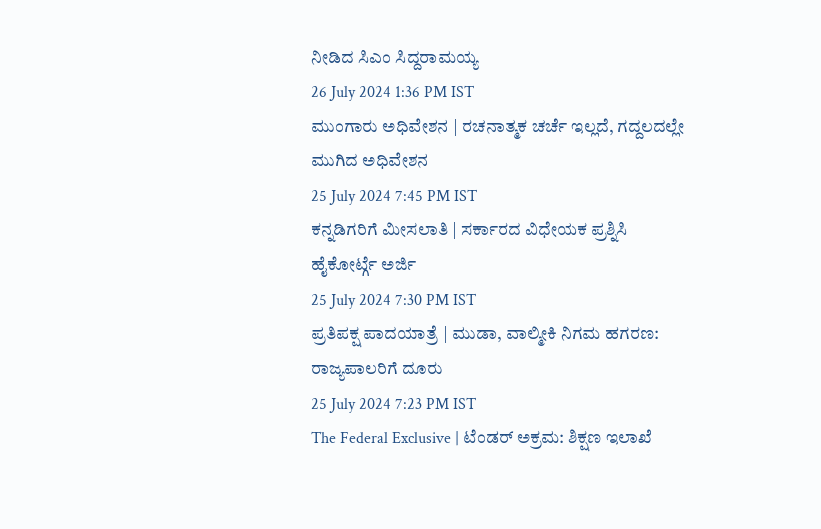ನೀಡಿದ ಸಿಎಂ ಸಿದ್ದರಾಮಯ್ಯ
26 July 2024 1:36 PM IST
ಮುಂಗಾರು ಅಧಿವೇಶನ | ರಚನಾತ್ಮಕ ಚರ್ಚೆ ಇಲ್ಲದೆ, ಗದ್ದಲದಲ್ಲೇ ಮುಗಿದ ಅಧಿವೇಶನ
25 July 2024 7:45 PM IST
ಕನ್ನಡಿಗರಿಗೆ ಮೀಸಲಾತಿ | ಸರ್ಕಾರದ ವಿಧೇಯಕ ಪ್ರಶ್ನಿಸಿ ಹೈಕೋರ್ಟ್ಗೆ ಅರ್ಜಿ
25 July 2024 7:30 PM IST
ಪ್ರತಿಪಕ್ಷ ಪಾದಯಾತ್ರೆ | ಮುಡಾ, ವಾಲ್ಮೀಕಿ ನಿಗಮ ಹಗರಣ: ರಾಜ್ಯಪಾಲರಿಗೆ ದೂರು
25 July 2024 7:23 PM IST
The Federal Exclusive | ಟೆಂಡರ್ ಅಕ್ರಮ: ಶಿಕ್ಷಣ ಇಲಾಖೆ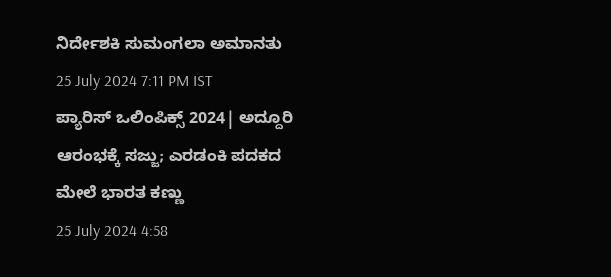ನಿರ್ದೇಶಕಿ ಸುಮಂಗಲಾ ಅಮಾನತು
25 July 2024 7:11 PM IST
ಪ್ಯಾರಿಸ್ ಒಲಿಂಪಿಕ್ಸ್ 2024| ಅದ್ದೂರಿ ಆರಂಭಕ್ಕೆ ಸಜ್ಜು; ಎರಡಂಕಿ ಪದಕದ ಮೇಲೆ ಭಾರತ ಕಣ್ಣು
25 July 2024 4:58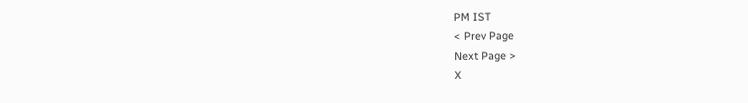PM IST
< Prev Page
Next Page >
X